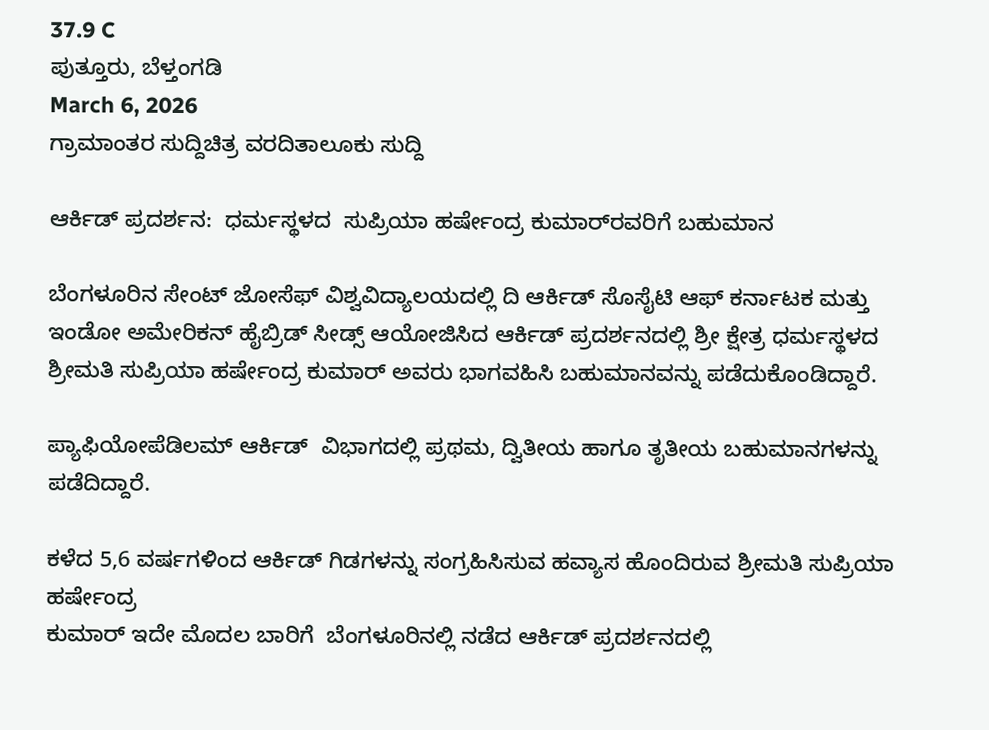37.9 C
ಪುತ್ತೂರು, ಬೆಳ್ತಂಗಡಿ
March 6, 2026
ಗ್ರಾಮಾಂತರ ಸುದ್ದಿಚಿತ್ರ ವರದಿತಾಲೂಕು ಸುದ್ದಿ

ಆರ್ಕಿಡ್‌ ಪ್ರದರ್ಶನ:  ಧರ್ಮಸ್ಥಳದ  ಸುಪ್ರಿಯಾ ಹರ್ಷೇಂದ್ರ ಕುಮಾರ್‌ರವರಿಗೆ ಬಹುಮಾನ

ಬೆಂಗಳೂರಿನ ಸೇಂಟ್ ಜೋಸೆಫ್ ವಿಶ್ವವಿದ್ಯಾಲಯದಲ್ಲಿ ದಿ ಆರ್ಕಿಡ್ ಸೊಸೈಟಿ ಆಫ್ ಕರ್ನಾಟಕ ಮತ್ತು ಇಂಡೋ ಅಮೇರಿಕನ್ ಹೈಬ್ರಿಡ್ ಸೀಡ್ಸ್ ಆಯೋಜಿಸಿದ ಆರ್ಕಿಡ್ ಪ್ರದರ್ಶನದಲ್ಲಿ ಶ್ರೀ ಕ್ಷೇತ್ರ ಧರ್ಮಸ್ಥಳದ ಶ್ರೀಮತಿ ಸುಪ್ರಿಯಾ ಹರ್ಷೇಂದ್ರ ಕುಮಾರ್ ಅವರು ಭಾಗವಹಿಸಿ ಬಹುಮಾನವನ್ನು ಪಡೆದುಕೊಂಡಿದ್ದಾರೆ.

ಪ್ಯಾಫಿಯೋಪೆಡಿಲಮ್ ಆರ್ಕಿಡ್  ವಿಭಾಗದಲ್ಲಿ ಪ್ರಥಮ, ದ್ವಿತೀಯ ಹಾಗೂ ತೃತೀಯ ಬಹುಮಾನಗಳನ್ನು ಪಡೆದಿದ್ದಾರೆ.

ಕಳೆದ 5,6 ವರ್ಷಗಳಿಂದ ಆರ್ಕಿಡ್‌ ಗಿಡಗಳನ್ನು ಸಂಗ್ರಹಿಸಿಸುವ ಹವ್ಯಾಸ ಹೊಂದಿರುವ ಶ್ರೀಮತಿ ಸುಪ್ರಿಯಾ ಹರ್ಷೇಂದ್ರ
ಕುಮಾರ್ ಇದೇ ಮೊದಲ ಬಾರಿಗೆ  ಬೆಂಗಳೂರಿನಲ್ಲಿ ನಡೆದ ಆರ್ಕಿಡ್ ಪ್ರದರ್ಶನದಲ್ಲಿ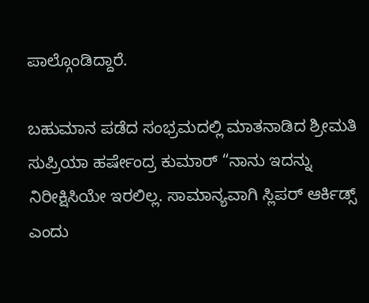ಪಾಲ್ಗೊಂಡಿದ್ದಾರೆ.

ಬಹುಮಾನ ಪಡೆದ ಸಂಭ್ರಮದಲ್ಲಿ ಮಾತನಾಡಿದ ಶ್ರೀಮತಿ ಸುಪ್ರಿಯಾ ಹರ್ಷೇಂದ್ರ ಕುಮಾರ್ “ನಾನು ಇದನ್ನು ನಿರೀಕ್ಷಿಸಿಯೇ ಇರಲಿಲ್ಲ. ಸಾಮಾನ್ಯವಾಗಿ ಸ್ಲಿಪರ್‌ ಆರ್ಕಿಡ್ಸ್‌ ಎಂದು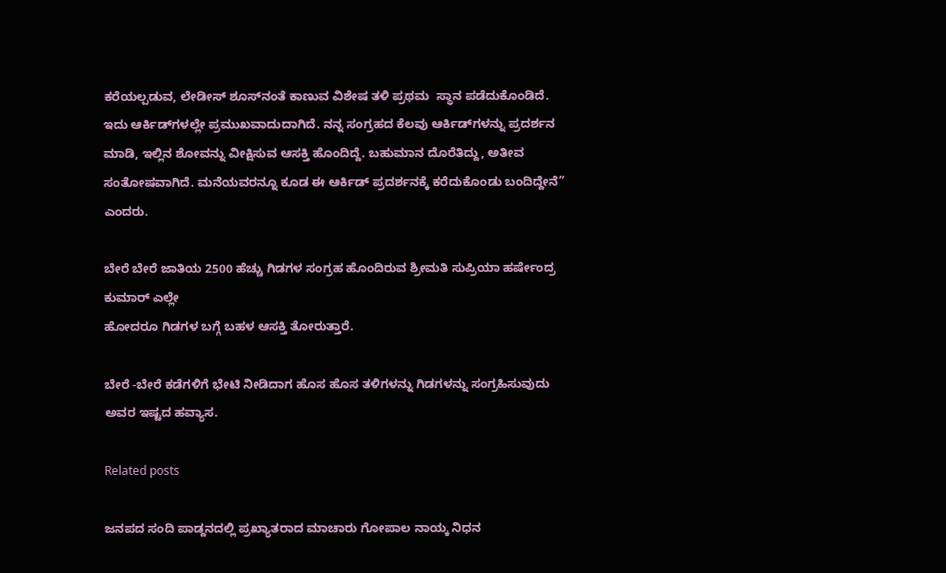ಕರೆಯಲ್ಪಡುವ, ಲೇಡೀಸ್‌ ಶೂಸ್‌ನಂತೆ ಕಾಣುವ ವಿಶೇಷ ತಳಿ ಪ್ರಥಮ  ಸ್ಥಾನ ಪಡೆದುಕೊಂಡಿದೆ.  ಇದು ಆರ್ಕಿಡ್‌ಗಳಲ್ಲೇ ಪ್ರಮುಖವಾದುದಾಗಿದೆ. ನನ್ನ ಸಂಗ್ರಹದ ಕೆಲವು ಆರ್ಕಿಡ್‌ಗಳನ್ನು ಪ್ರದರ್ಶನ ಮಾಡಿ, ಇಲ್ಲಿನ ಶೋವನ್ನು ವೀಕ್ಷಿಸುವ ಆಸಕ್ತಿ ಹೊಂದಿದ್ದೆ. ಬಹುಮಾನ ದೊರೆತಿದ್ದು, ಅತೀವ ಸಂತೋಷವಾಗಿದೆ. ಮನೆಯವರನ್ನೂ ಕೂಡ ಈ ಆರ್ಕಿಡ್ ಪ್ರದರ್ಶನಕ್ಕೆ ಕರೆದುಕೊಂಡು ಬಂದಿದ್ದೇನೆ” ಎಂದರು.

ಬೇರೆ ಬೇರೆ ಜಾತಿಯ 2500 ಹೆಚ್ಚು ಗಿಡಗಳ ಸಂಗ್ರಹ ಹೊಂದಿರುವ ಶ್ರೀಮತಿ ಸುಪ್ರಿಯಾ ಹರ್ಷೇಂದ್ರ ಕುಮಾರ್ ಎಲ್ಲೇ
ಹೋದರೂ ಗಿಡಗಳ ಬಗ್ಗೆ ಬಹಳ ಆಸಕ್ತಿ ತೋರುತ್ತಾರೆ.

ಬೇರೆ -ಬೇರೆ ಕಡೆಗಳಿಗೆ ಭೇಟಿ ನೀಡಿದಾಗ ಹೊಸ ಹೊಸ ತಳಿಗಳನ್ನು ಗಿಡಗಳನ್ನು ಸಂಗ್ರಹಿಸುವುದು ಅವರ ಇಷ್ಟದ ಹವ್ಯಾಸ.

Related posts

ಜನಪದ ಸಂದಿ ಪಾಡ್ದನದಲ್ಲಿ ಪ್ರಖ್ಯಾತರಾದ ಮಾಚಾರು ಗೋಪಾಲ ನಾಯ್ಕ ನಿಧನ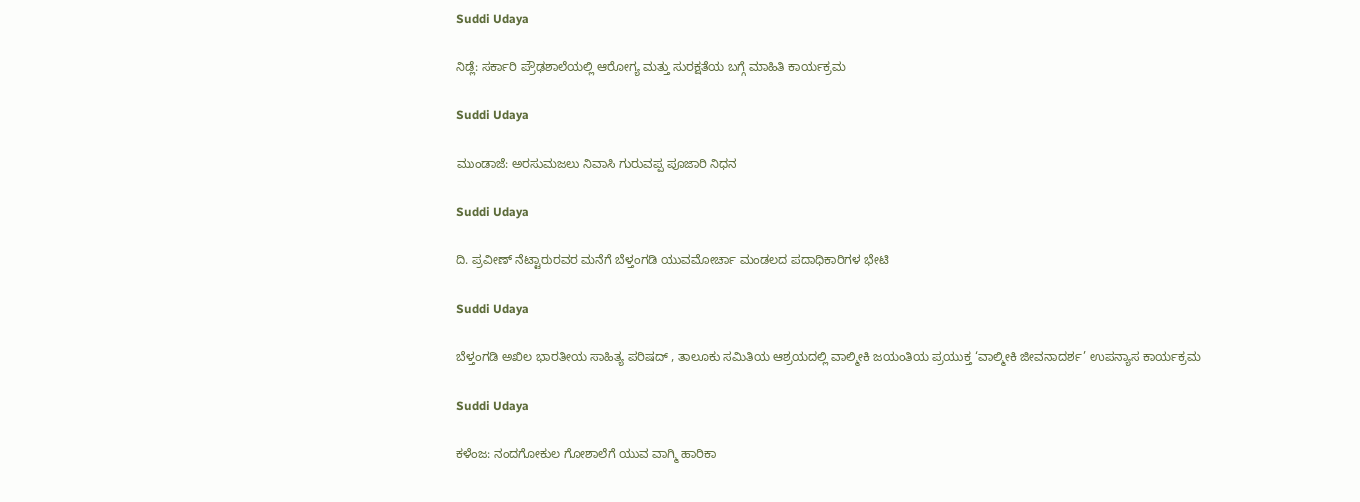Suddi Udaya

ನಿಡ್ಲೆ: ಸರ್ಕಾರಿ ಪ್ರೌಢಶಾಲೆಯಲ್ಲಿ ಆರೋಗ್ಯ ಮತ್ತು ಸುರಕ್ಷತೆಯ ಬಗ್ಗೆ ಮಾಹಿತಿ ಕಾರ್ಯಕ್ರಮ

Suddi Udaya

ಮುಂಡಾಜೆ: ಅರಸುಮಜಲು ನಿವಾಸಿ ಗುರುವಪ್ಪ ಪೂಜಾರಿ ನಿಧನ

Suddi Udaya

ದಿ. ಪ್ರವೀಣ್ ನೆಟ್ಟಾರುರವರ ಮನೆಗೆ ಬೆಳ್ತಂಗಡಿ ಯುವಮೋರ್ಚಾ ಮಂಡಲದ ಪದಾಧಿಕಾರಿಗಳ ಭೇಟಿ

Suddi Udaya

ಬೆಳ್ತಂಗಡಿ ಅಖಿಲ ಭಾರತೀಯ ಸಾಹಿತ್ಯ ಪರಿಷದ್ , ತಾಲೂಕು ಸಮಿತಿಯ ಆಶ್ರಯದಲ್ಲಿ ವಾಲ್ಮೀಕಿ ಜಯಂತಿಯ ಪ್ರಯುಕ್ತ ‘ವಾಲ್ಮೀಕಿ ಜೀವನಾದರ್ಶ’ ಉಪನ್ಯಾಸ ಕಾರ್ಯಕ್ರಮ

Suddi Udaya

ಕಳೆಂಜ: ನಂದಗೋಕುಲ ಗೋಶಾಲೆಗೆ ಯುವ ವಾಗ್ಮಿ ಹಾರಿಕಾ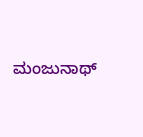ಮಂಜುನಾಥ್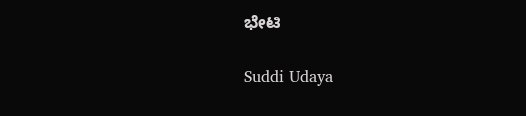ಭೇಟಿ

Suddi Udaya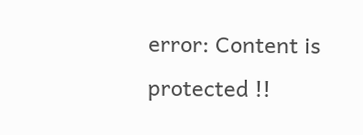error: Content is protected !!